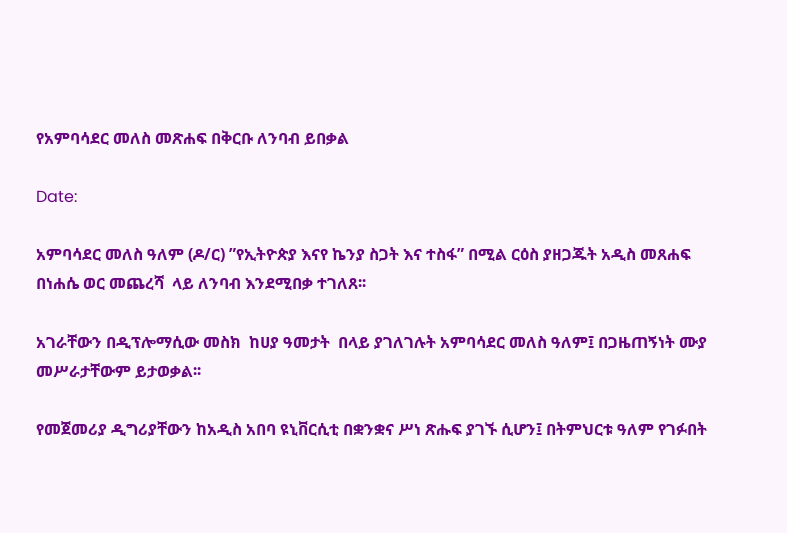የአምባሳደር መለስ መጽሐፍ በቅርቡ ለንባብ ይበቃል

Date:

አምባሳደር መለስ ዓለም (ዶ/ር) ”የኢትዮጵያ እናየ ኬንያ ስጋት እና ተስፋ” በሚል ርዕስ ያዘጋጁት አዲስ መጸሐፍ  በነሐሴ ወር መጨረሻ  ላይ ለንባብ እንደሚበቃ ተገለጸ፡፡

አገራቸውን በዲፕሎማሲው መስክ  ከሀያ ዓመታት  በላይ ያገለገሉት አምባሳደር መለስ ዓለም፤ በጋዜጠኝነት ሙያ መሥራታቸውም ይታወቃል፡፡

የመጀመሪያ ዲግሪያቸውን ከአዲስ አበባ ዩኒቨርሲቲ በቋንቋና ሥነ ጽሑፍ ያገኙ ሲሆን፤ በትምህርቱ ዓለም የገፉበት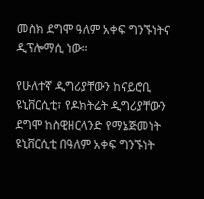መስክ ደግሞ ዓለም አቀፍ ግንኙነትና ዲፕሎማሲ ነው።

የሁለተኛ ዲግሪያቸውን ከናይሮቢ ዩኒቨርሲቲ፣ የዶክትሬት ዲግሪያቸውን ደግሞ ከስዊዘርላንድ የማኔጅመነት ዩኒቨርሲቲ በዓለም አቀፍ ግንኙነት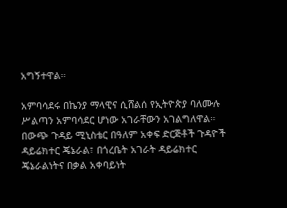አግኝተዋል።

አምባሳደሩ በኬንያ ማላዊና ሲሸልሰ የኢትዮጵያ ባለሙሉ ሥልጣን አምባሳደር ሆነው አገራቸውን አገልግለዋል። በውጭ ጉዳይ ሚኒስቴር በዓለም አቀፍ ድርጅቶች ጉዳዮች ዳይሬክተር ጄኔራል፣ በጎረቤት አገራት ዳይሬክተር ጄኔራልነትና በቃል አቀባይነት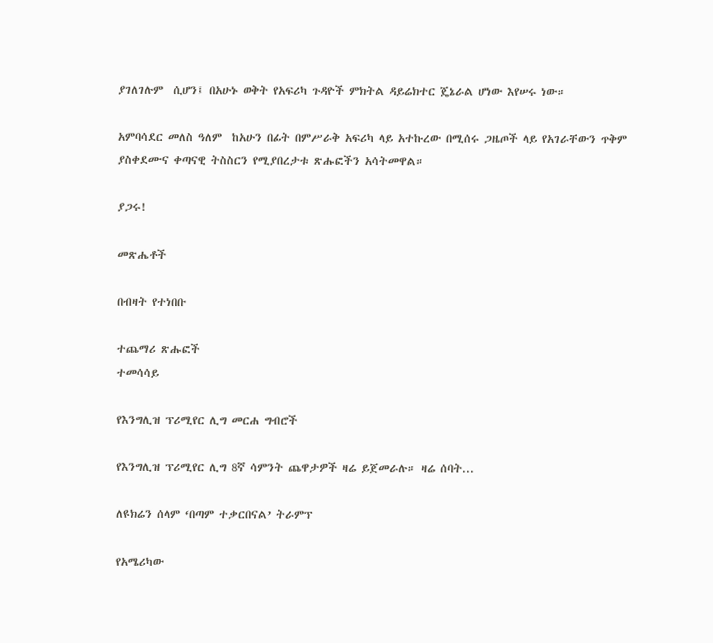ያገለገሉም  ሲሆን፤ በአሁኑ ወቅት የአፍሪካ ጉዳዮች ምክትል ዳይሬክተር ጄኔራል ሆነው እየሠሩ ነው።

አምባሳደር መለስ ዓለም  ከአሁን በፊት በምሥራቅ አፍሪካ ላይ አተኩረው በሚሰሩ ጋዜጦች ላይ የአገራቸውን ጥቅም ያስቀደሙና ቀጣናዊ ትስስርን የሚያበረታቱ ጽሑፎችን አሳትመዋል።

ያጋሩ!

መጽሔቶች

በብዛት የተነበቡ

ተጨማሪ ጽሑፎች
ተመሳሳይ

የእንግሊዝ ፕሪሚየር ሊግ መርሐ ግብሮች

የእንግሊዝ ፕሪሚየር ሊግ 8ኛ ሳምንት ጨዋታዎች ዛሬ ይጀመራሉ። ዛሬ ሰባት...

ለዩክሬን ሰላም ‘በጣም ተቃርበናል’ ትራምፕ

የአሜሪካው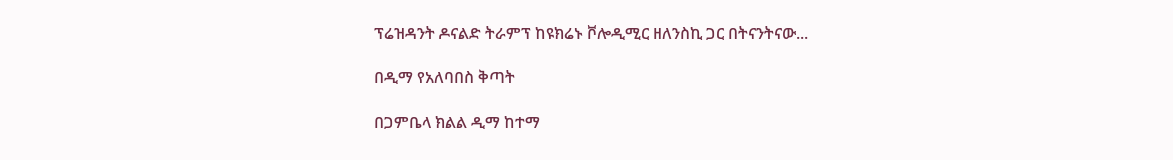ፕሬዝዳንት ዶናልድ ትራምፕ ከዩክሬኑ ቮሎዲሚር ዘለንስኪ ጋር በትናንትናው...

በዲማ የአለባበስ ቅጣት

በጋምቤላ ክልል ዲማ ከተማ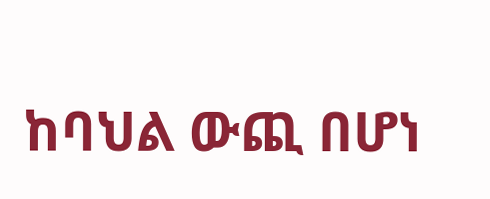ከባህል ውጪ በሆነ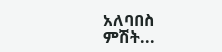አለባበስ ምሽት...